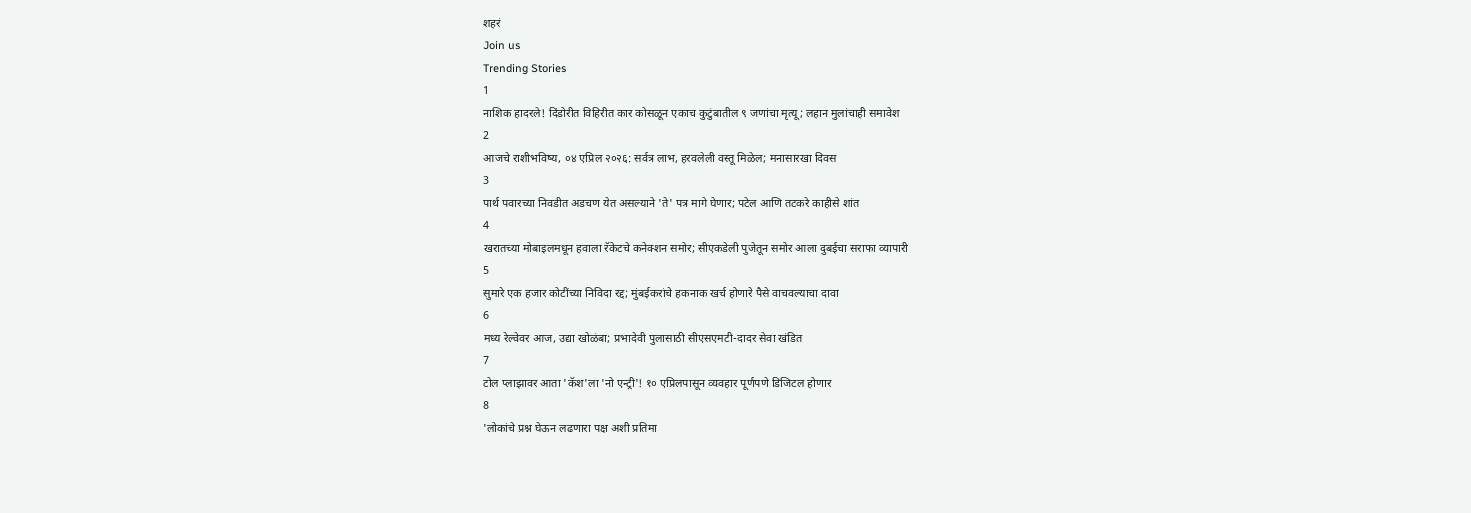शहरं
Join us
Trending Stories
1
नाशिक हादरले! दिंडोरीत विहिरीत कार कोसळून एकाच कुटुंबातील ९ जणांचा मृत्यू; लहान मुलांचाही समावेश
2
आजचे राशीभविष्य, ०४ एप्रिल २०२६: सर्वत्र लाभ, हरवलेली वस्तू मिळेल; मनासारखा दिवस
3
पार्थ पवारच्या निवडीत अडचण येत असल्याने 'ते' पत्र मागे घेणार; पटेल आणि तटकरे काहीसे शांत
4
खरातच्या मोबाइलमधून हवाला रॅकेटचे कनेक्शन समोर; सीएकडेली पुजेतून समोर आला दुबईचा सराफा व्यापारी
5
सुमारे एक हजार कोटींच्या निविदा रद्द; मुंबईकरांचे हकनाक खर्च होणारे पैसे वाचवल्याचा दावा
6
मध्य रेल्वेवर आज, उद्या खोळंबा; प्रभादेवी पुलासाठी सीएसएमटी-दादर सेवा खंडित
7
टोल प्लाझावर आता 'कॅश'ला 'नो एन्ट्री'! १० एप्रिलपासून व्यवहार पूर्णपणे डिजिटल होणार
8
'लोकांचे प्रश्न घेऊन लढणारा पक्ष अशी प्रतिमा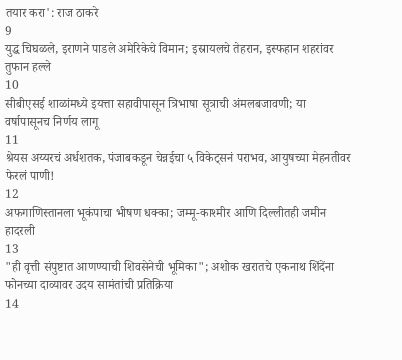तयार करा': राज ठाकरे
9
युद्ध चिघळले, इराणने पाडले अमेरिकेचे विमान; इस्रायलचे तेहरान, इस्फहान शहरांवर तुफान हल्ले
10
सीबीएसई शाळांमध्ये इयत्ता सहावीपासून त्रिभाषा सूत्राची अंमलबजावणी; या वर्षापासूनच निर्णय लागू
11
श्रेयस अय्यरचं अर्धशतक, पंजाबकडून चेन्नईचा ५ विकेट्सनं पराभव, आयुषच्या मेहनतीवर फेरलं पाणी!
12
अफगाणिस्तानला भूकंपाचा भीषण धक्का; जम्मू-काश्मीर आणि दिल्लीतही जमीन हादरली
13
"ही वृत्ती संपुष्टात आणण्याची शिवसेनेची भूमिका"; अशोक खरातचे एकनाथ शिंदेंना फोनच्या दाव्यावर उदय सामंतांची प्रतिक्रिया
14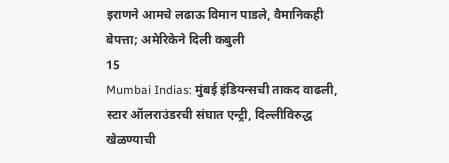इराणने आमचे लढाऊ विमान पाडले, वैमानिकही बेपत्ता; अमेरिकेने दिली कबुली
15
Mumbai Indias: मुंबई इंडियन्सची ताकद वाढली, स्टार ऑलराउंडरची संघात एन्ट्री, दिल्लीविरुद्ध खेळण्याची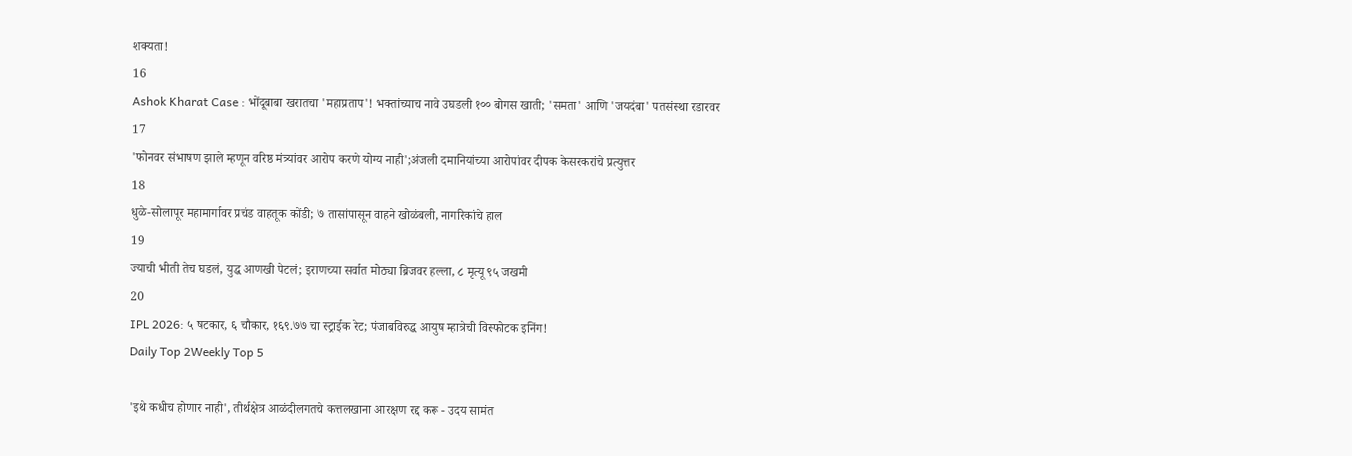शक्यता!
16
Ashok Kharat Case : भोंदूबाबा खरातचा 'महाप्रताप'! भक्तांच्याच नावे उघडली १०० बोगस खाती; 'समता' आणि 'जयदंबा' पतसंस्था रडारवर
17
'फोनवर संभाषण झाले म्हणून वरिष्ठ मंत्र्यांवर आरोप करणे योग्य नाही';अंजली दमानियांच्या आरोपांवर दीपक केसरकरांचे प्रत्युत्तर
18
धुळे-सोलापूर महामार्गावर प्रचंड वाहतूक कोंडी; ७ तासांपासून वाहने खोळंबली, नागरिकांचे हाल
19
ज्याची भीती तेच घडलं, युद्ध आणखी पेटलं; इराणच्या सर्वात मोठ्या ब्रिजवर हल्ला, ८ मृत्यू ९५ जखमी
20
IPL 2026: ५ षटकार, ६ चौकार, १६९.७७ चा स्ट्राईक रेट; पंजाबविरुद्ध आयुष म्हात्रेची विस्फोटक इनिंग!
Daily Top 2Weekly Top 5

'इथे कधीच होणार नाही', तीर्थक्षेत्र आळंदीलगतचे कत्तलखाना आरक्षण रद्द करू - उदय सामंत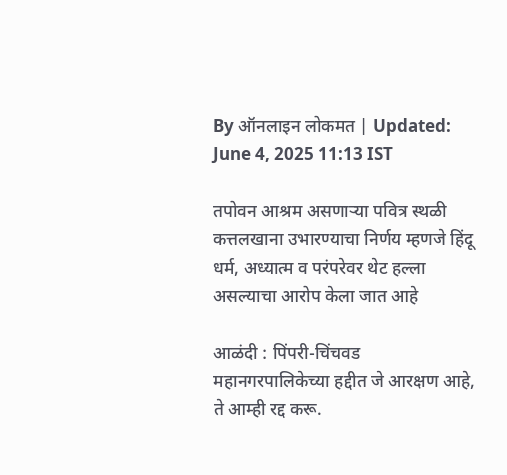By ऑनलाइन लोकमत | Updated: June 4, 2025 11:13 IST

तपोवन आश्रम असणाऱ्या पवित्र स्थळी कत्तलखाना उभारण्याचा निर्णय म्हणजे हिंदू धर्म, अध्यात्म व परंपरेवर थेट हल्ला असल्याचा आरोप केला जात आहे

आळंदी : पिंपरी-चिंचवड महानगरपालिकेच्या हद्दीत जे आरक्षण आहे, ते आम्ही रद्द करू.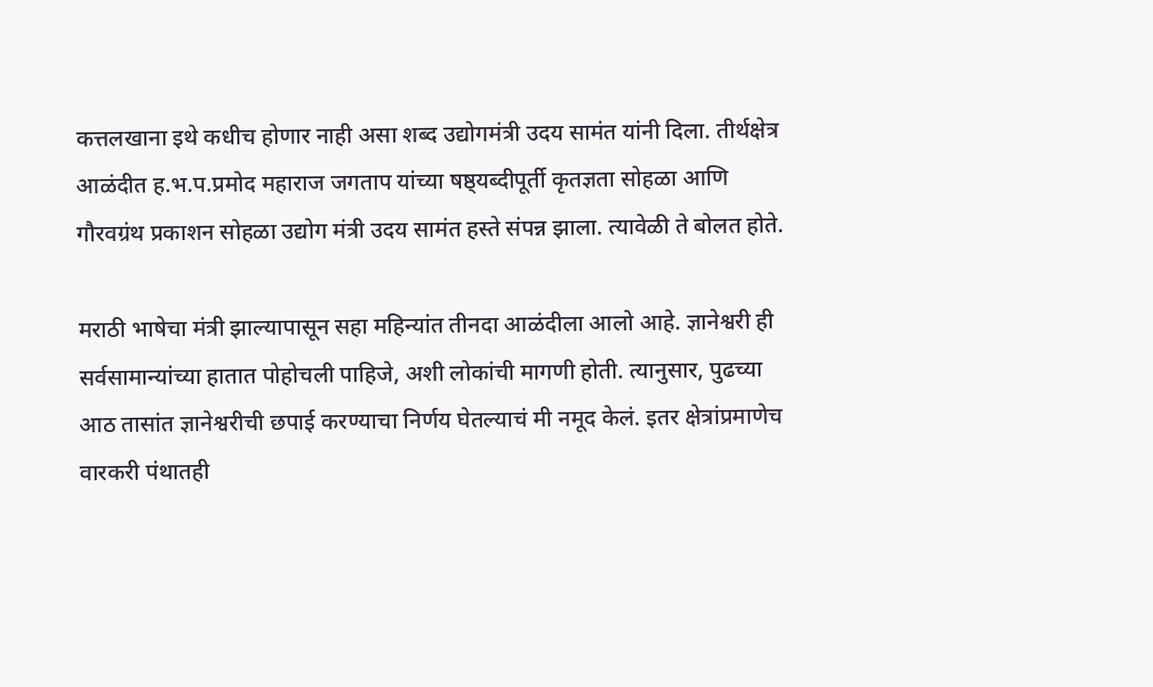कत्तलखाना इथे कधीच होणार नाही असा शब्द उद्योगमंत्री उदय सामंत यांनी दिला. तीर्थक्षेत्र आळंदीत ह.भ.प.प्रमोद महाराज जगताप यांच्या षष्ठ्यब्दीपूर्ती कृतज्ञता सोहळा आणि गौरवग्रंथ प्रकाशन सोहळा उद्योग मंत्री उदय सामंत हस्ते संपन्न झाला. त्यावेळी ते बोलत होते.

मराठी भाषेचा मंत्री झाल्यापासून सहा महिन्यांत तीनदा आळंदीला आलो आहे. ज्ञानेश्वरी ही सर्वसामान्यांच्या हातात पोहोचली पाहिजे, अशी लोकांची मागणी होती. त्यानुसार, पुढच्या आठ तासांत ज्ञानेश्वरीची छपाई करण्याचा निर्णय घेतल्याचं मी नमूद केलं. इतर क्षेत्रांप्रमाणेच वारकरी पंथातही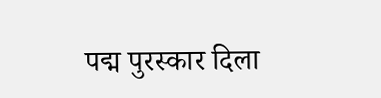पद्म पुरस्कार दिला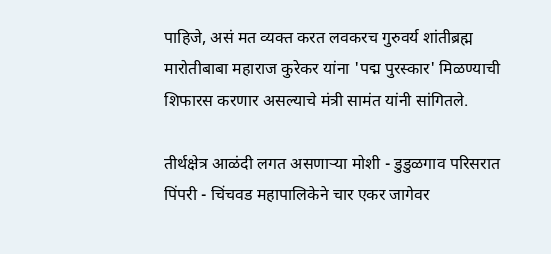पाहिजे, असं मत व्यक्त करत लवकरच गुरुवर्य शांतीब्रह्म मारोतीबाबा महाराज कुरेकर यांना 'पद्म पुरस्कार' मिळण्याची शिफारस करणार असल्याचे मंत्री सामंत यांनी सांगितले.

तीर्थक्षेत्र आळंदी लगत असणाऱ्या मोशी - डुडुळगाव परिसरात पिंपरी - चिंचवड महापालिकेने चार एकर जागेवर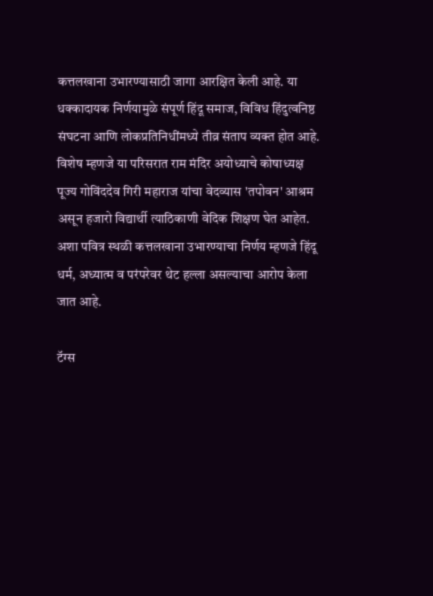कत्तलखाना उभारण्यासाठी जागा आरक्षित केली आहे. या धक्कादायक निर्णयामुळे संपूर्ण हिंदू समाज, विविध हिंदुत्वनिष्ठ संघटना आणि लोकप्रतिनिधींमध्ये तीव्र संताप व्यक्त होत आहे. विशेष म्हणजे या परिसरात राम मंदिर अयोध्याचे कोषाध्यक्ष पूज्य गोविंददेव गिरी महाराज यांचा वेदव्यास 'तपोवन' आश्रम असून हजारो विद्यार्थी त्याठिकाणी वेदिक शिक्षण घेत आहेत. अशा पवित्र स्थळी कत्तलखाना उभारण्याचा निर्णय म्हणजे हिंदू धर्म, अध्यात्म व परंपरेवर थेट हल्ला असल्याचा आरोप केला जात आहे.

टॅग्स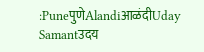:PuneपुणेAlandiआळंदीUday Samantउदय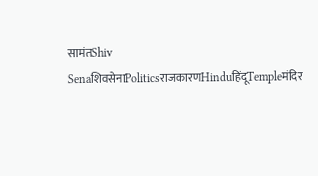सामंतShiv SenaशिवसेनाPoliticsराजकारणHinduहिंदूTempleमंदिर